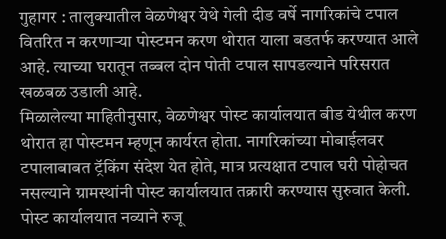गुहागर : तालुक्यातील वेळणेश्वर येथे गेली दीड वर्षे नागरिकांचे टपाल वितरित न करणाऱ्या पोस्टमन करण थोरात याला बडतर्फ करण्यात आले आहे. त्याच्या घरातून तब्बल दोन पोती टपाल सापडल्याने परिसरात खळबळ उडाली आहे.
मिळालेल्या माहितीनुसार, वेळणेश्वर पोस्ट कार्यालयात बीड येथील करण थोरात हा पोस्टमन म्हणून कार्यरत होता. नागरिकांच्या मोबाईलवर टपालाबाबत ट्रॅकिंग संदेश येत होते, मात्र प्रत्यक्षात टपाल घरी पोहोचत नसल्याने ग्रामस्थांनी पोस्ट कार्यालयात तक्रारी करण्यास सुरुवात केली.
पोस्ट कार्यालयात नव्याने रुजू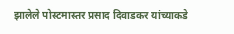झालेले पोस्टमास्तर प्रसाद दिवाडकर यांच्याकडे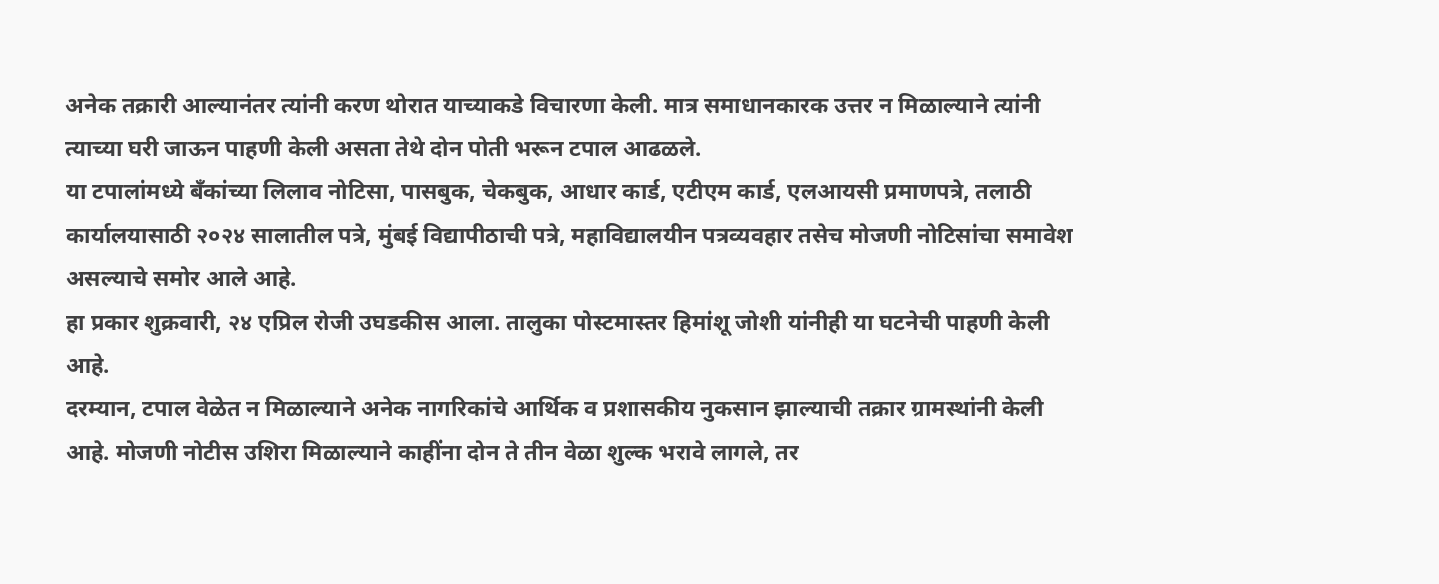अनेक तक्रारी आल्यानंतर त्यांनी करण थोरात याच्याकडे विचारणा केली. मात्र समाधानकारक उत्तर न मिळाल्याने त्यांनी त्याच्या घरी जाऊन पाहणी केली असता तेथे दोन पोती भरून टपाल आढळले.
या टपालांमध्ये बँकांच्या लिलाव नोटिसा, पासबुक, चेकबुक, आधार कार्ड, एटीएम कार्ड, एलआयसी प्रमाणपत्रे, तलाठी कार्यालयासाठी २०२४ सालातील पत्रे, मुंबई विद्यापीठाची पत्रे, महाविद्यालयीन पत्रव्यवहार तसेच मोजणी नोटिसांचा समावेश असल्याचे समोर आले आहे.
हा प्रकार शुक्रवारी, २४ एप्रिल रोजी उघडकीस आला. तालुका पोस्टमास्तर हिमांशू जोशी यांनीही या घटनेची पाहणी केली आहे.
दरम्यान, टपाल वेळेत न मिळाल्याने अनेक नागरिकांचे आर्थिक व प्रशासकीय नुकसान झाल्याची तक्रार ग्रामस्थांनी केली आहे. मोजणी नोटीस उशिरा मिळाल्याने काहींना दोन ते तीन वेळा शुल्क भरावे लागले, तर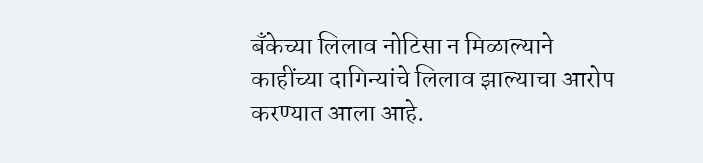बँकेच्या लिलाव नोटिसा न मिळाल्याने काहींच्या दागिन्यांचे लिलाव झाल्याचा आरोप करण्यात आला आहे.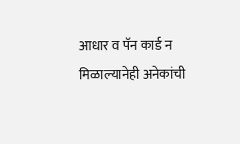आधार व पॅन कार्ड न मिळाल्यानेही अनेकांची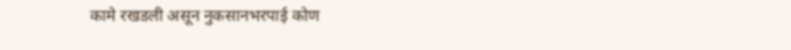कामे रखडली असून नुकसानभरपाई कोण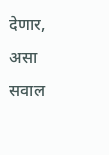देणार, असा सवाल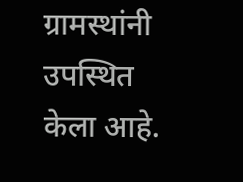ग्रामस्थांनी उपस्थित केला आहे.